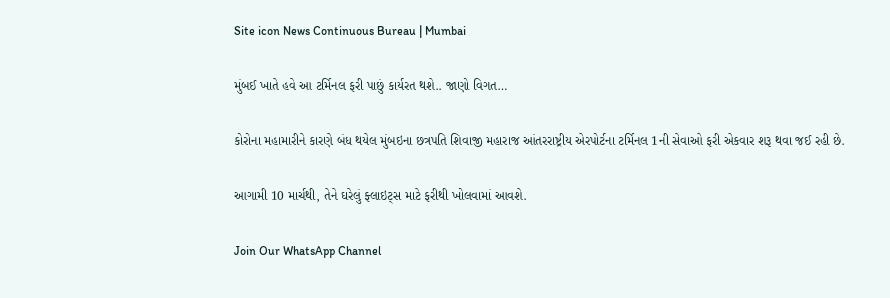Site icon News Continuous Bureau | Mumbai

મુંબઈ ખાતે હવે આ ટર્મિનલ ફરી પાછું કાર્યરત થશે.. જાણો વિગત…

કોરોના મહામારીને કારણે બંધ થયેલ મુંબઇના છત્રપતિ શિવાજી મહારાજ આંતરરાષ્ટ્રીય એરપોર્ટના ટર્મિનલ 1ની સેવાઓ ફરી એકવાર શરૂ થવા જઈ રહી છે.

આગામી 10 માર્ચથી, તેને ઘરેલું ફ્લાઇટ્સ માટે ફરીથી ખોલવામાં આવશે.

Join Our WhatsApp Channel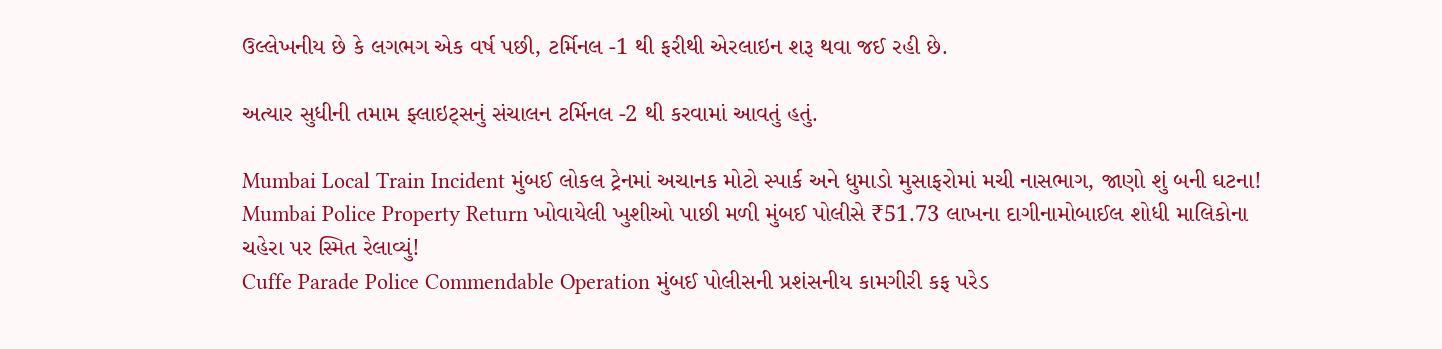ઉલ્લેખનીય છે કે લગભગ એક વર્ષ પછી, ટર્મિનલ -1 થી ફરીથી એરલાઇન શરૂ થવા જઈ રહી છે.

અત્યાર સુધીની તમામ ફ્લાઇટ્સનું સંચાલન ટર્મિનલ -2 થી કરવામાં આવતું હતું.

Mumbai Local Train Incident મુંબઈ લોકલ ટ્રેનમાં અચાનક મોટો સ્પાર્ક અને ધુમાડો મુસાફરોમાં મચી નાસભાગ, જાણો શું બની ઘટના!
Mumbai Police Property Return ખોવાયેલી ખુશીઓ પાછી મળી મુંબઈ પોલીસે ₹51.73 લાખના દાગીનામોબાઈલ શોધી માલિકોના ચહેરા પર સ્મિત રેલાવ્યું!
Cuffe Parade Police Commendable Operation મુંબઈ પોલીસની પ્રશંસનીય કામગીરી કફ પરેડ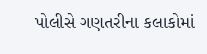પોલીસે ગણતરીના કલાકોમાં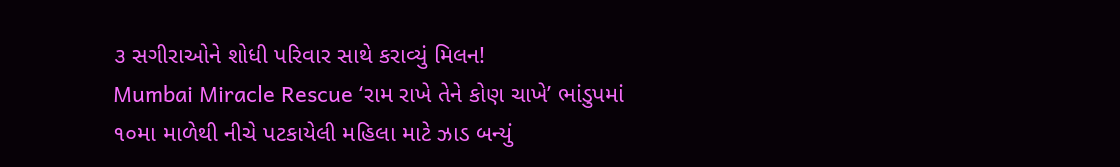૩ સગીરાઓને શોધી પરિવાર સાથે કરાવ્યું મિલન!
Mumbai Miracle Rescue ‘રામ રાખે તેને કોણ ચાખે’ ભાંડુપમાં ૧૦મા માળેથી નીચે પટકાયેલી મહિલા માટે ઝાડ બન્યું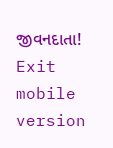જીવનદાતા!
Exit mobile version